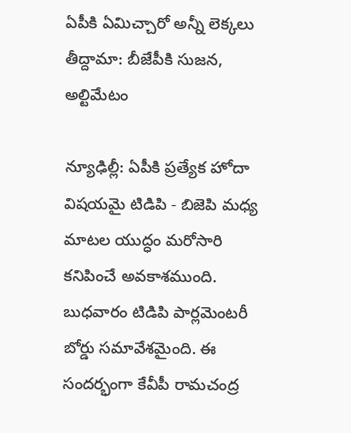ఏపీకి ఏమిచ్చారో అన్నీ లెక్కలు తీద్దామా: బీజేపీకి సుజన, అల్టిమేటం

న్యూఢిల్లీ: ఏపీకి ప్రత్యేక హోదా విషయమై టిడిపి - బిజెపి మధ్య మాటల యుద్ధం మరోసారి కనిపించే అవకాశముంది. బుధవారం టిడిపి పార్లమెంటరీ బోర్డు సమావేశమైంది. ఈ సందర్భంగా కేవీపీ రామచంద్ర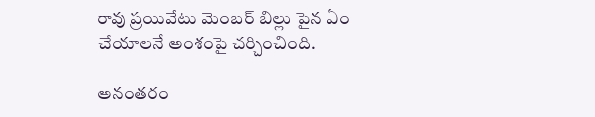రావు ప్రయివేటు మెంబర్ బిల్లు పైన ఏం చేయాలనే అంశంపై చర్చించింది.

అనంతరం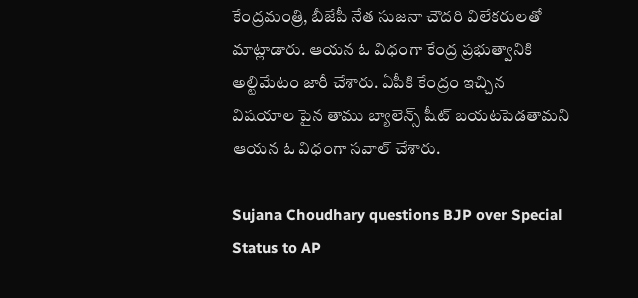కేంద్రమంత్రి, బీజేపీ నేత సుజనా చౌదరి విలేకరులతో మాట్లాడారు. ఆయన ఓ విధంగా కేంద్ర ప్రభుత్వానికి అల్టిమేటం జారీ చేశారు. ఏపీకి కేంద్రం ఇచ్చిన విషయాల పైన తాము బ్యాలెన్స్ షీట్ బయటపెడతామని ఆయన ఓ విధంగా సవాల్ చేశారు.

Sujana Choudhary questions BJP over Special Status to AP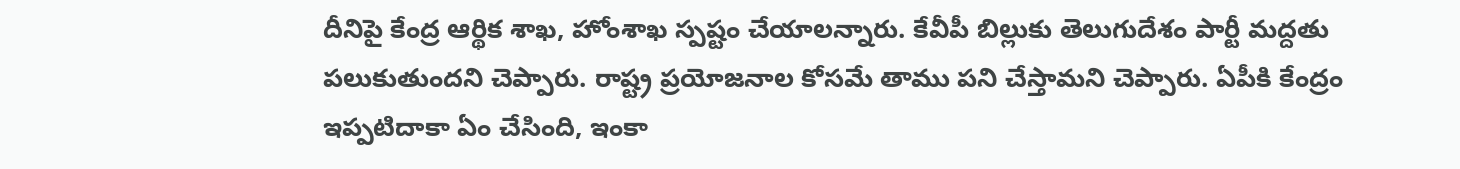దీనిపై కేంద్ర ఆర్థిక శాఖ, హోంశాఖ స్పష్టం చేయాలన్నారు. కేవీపీ బిల్లుకు తెలుగుదేశం పార్టీ మద్దతు పలుకుతుందని చెప్పారు. రాష్ట్ర ప్రయోజనాల కోసమే తాము పని చేస్తామని చెప్పారు. ఏపీకి కేంద్రం ఇప్పటిదాకా ఏం చేసింది, ఇంకా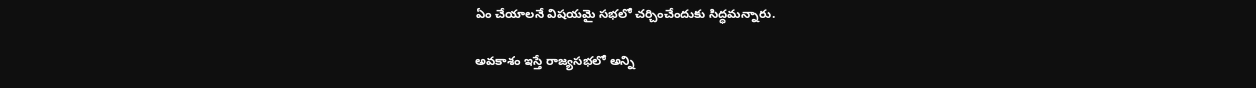ఏం చేయాలనే విషయమై సభలో చర్చించేందుకు సిద్ధమన్నారు.

అవకాశం ఇస్తే రాజ్యసభలో అన్ని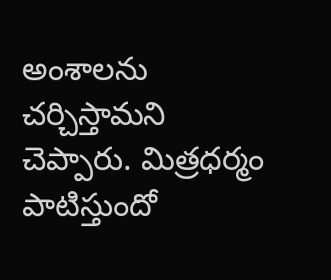అంశాలను చర్చిస్తామని చెప్పారు. మిత్రధర్మం పాటిస్తుందో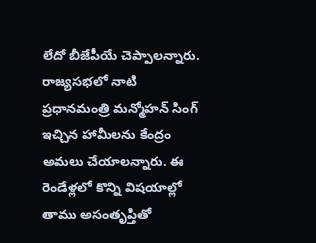లేదో బీజేపీయే చెప్పాలన్నారు. రాజ్యసభలో నాటి ప్రధానమంత్రి మన్మోహన్ సింగ్ ఇచ్చిన హామీలను కేంద్రం అమలు చేయాలన్నారు. ఈ రెండేళ్లలో కొన్ని విషయాల్లో తాము అసంతృప్తితో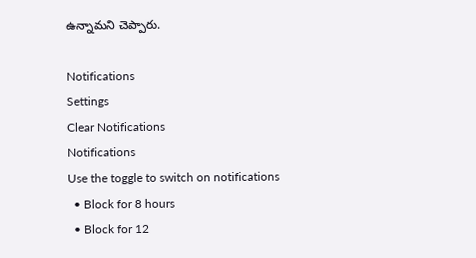ఉన్నామని చెప్పారు.

Notifications
Settings
Clear Notifications
Notifications
Use the toggle to switch on notifications
  • Block for 8 hours
  • Block for 12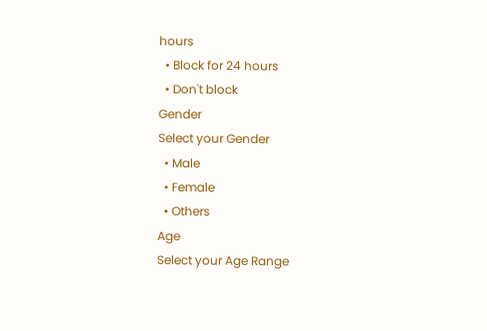hours
  • Block for 24 hours
  • Don't block
Gender
Select your Gender
  • Male
  • Female
  • Others
Age
Select your Age Range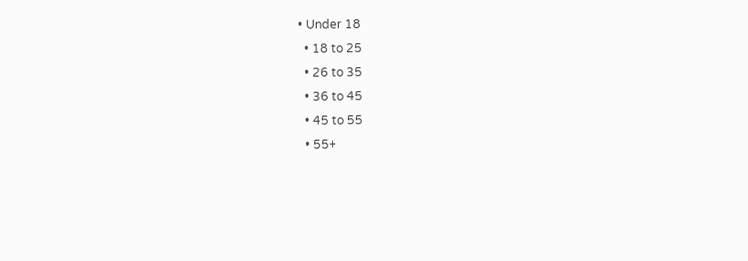• Under 18
  • 18 to 25
  • 26 to 35
  • 36 to 45
  • 45 to 55
  • 55+